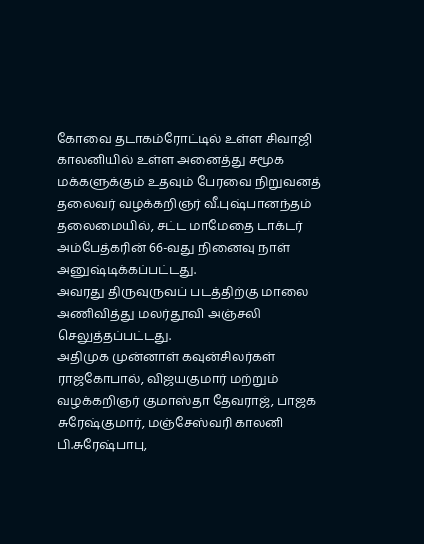கோவை தடாகம்ரோட்டில் உள்ள சிவாஜி காலனியில் உள்ள அனைத்து சமூக மக்களுக்கும் உதவும் பேரவை நிறுவனத் தலைவர் வழக்கறிஞர் வீ.புஷ்பானந்தம் தலைமையில், சட்ட மாமேதை டாக்டர் அம்பேத்கரின் 66-வது நினைவு நாள் அனுஷ்டிக்கப்பட்டது.
அவரது திருவுருவப் படத்திற்கு மாலை அணிவித்து மலர்தூவி அஞ்சலி செலுத்தப்பட்டது.
அதிமுக முன்னாள் கவுன்சிலர்கள் ராஜகோபால், விஜயகுமார் மற்றும் வழக்கறிஞர் குமாஸ்தா தேவராஜ், பாஜக சுரேஷ்குமார், மஞ்சேஸ்வரி காலனி பி.சுரேஷ்பாபு,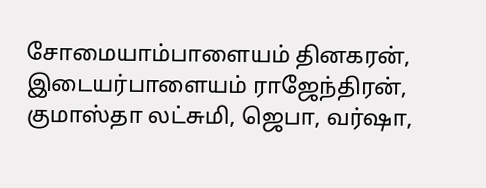சோமையாம்பாளையம் தினகரன், இடையர்பாளையம் ராஜேந்திரன், குமாஸ்தா லட்சுமி, ஜெபா, வர்ஷா,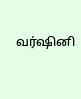வர்ஷினி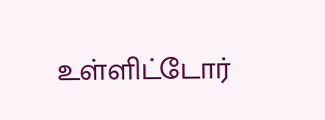உள்ளிட்டோர்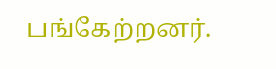பங்கேற்றனர்.